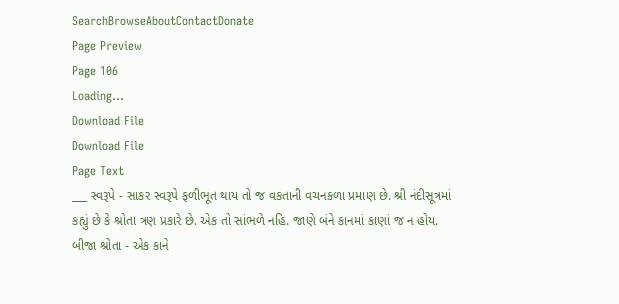SearchBrowseAboutContactDonate
Page Preview
Page 106
Loading...
Download File
Download File
Page Text
___ સ્વરૂપે - સાકર સ્વરૂપે ફળીભૂત થાય તો જ વકતાની વચનકળા પ્રમાણ છે. શ્રી નંદીસૂત્રમાં કહ્યું છે કે શ્રોતા ત્રણ પ્રકારે છે. એક તો સાંભળે નહિ. જાણે બંને કાનમાં કાણાં જ ન હોય. બીજા શ્રોતા - એક કાને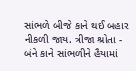સાંભળે બીજે કાને થઈ બહાર નીકળી જાય. ત્રીજા શ્રોતા - બંને કાને સાંભળીને હૈયામાં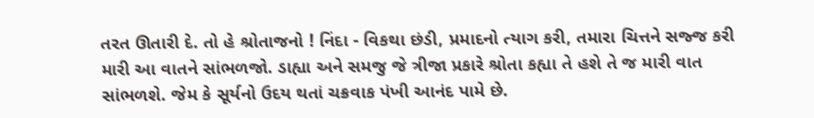તરત ઊતારી દે. તો હે શ્રોતાજનો ! નિંદા - વિકથા છંડી, પ્રમાદનો ત્યાગ કરી, તમારા ચિત્તને સજ્જ કરી મારી આ વાતને સાંભળજો. ડાહ્યા અને સમજુ જે ત્રીજા પ્રકારે શ્રોતા કહ્યા તે હશે તે જ મારી વાત સાંભળશે. જેમ કે સૂર્યનો ઉદય થતાં ચક્રવાક પંખી આનંદ પામે છે.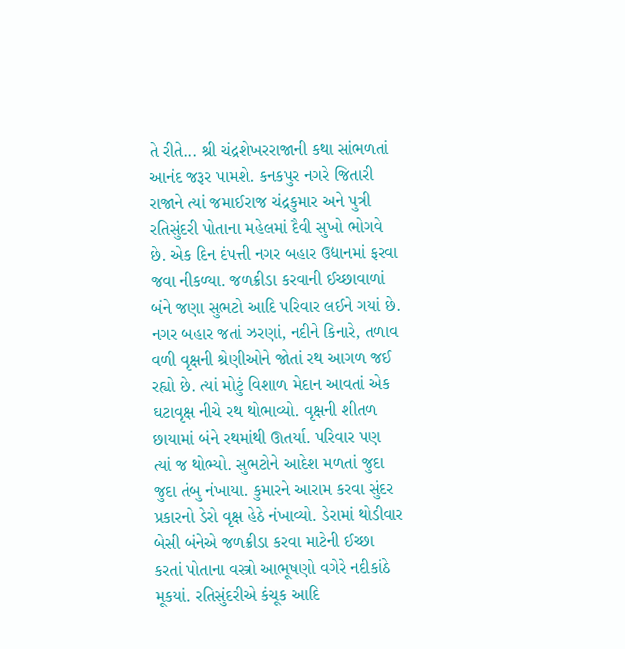તે રીતે... શ્રી ચંદ્રશેખરરાજાની કથા સાંભળતાં આનંદ જરૂર પામશે. કનકપુર નગરે જિતારી રાજાને ત્યાં જમાઈરાજ ચંદ્રકુમાર અને પુત્રી રતિસુંદરી પોતાના મહેલમાં દૈવી સુખો ભોગવે છે. એક દિન દંપત્તી નગર બહાર ઉદ્યાનમાં ફરવા જવા નીકળ્યા. જળક્રીડા કરવાની ઈચ્છાવાળાં બંને જણા સુભટો આદિ પરિવાર લઈને ગયાં છે. નગર બહાર જતાં ઝરણાં, નદીને કિનારે, તળાવ વળી વૃક્ષની શ્રેણીઓને જોતાં રથ આગળ જઈ રહ્યો છે. ત્યાં મોટું વિશાળ મેદાન આવતાં એક ઘટાવૃક્ષ નીચે રથ થોભાવ્યો. વૃક્ષની શીતળ છાયામાં બંને રથમાંથી ઊતર્યા. પરિવાર પણ ત્યાં જ થોભ્યો. સુભટોને આદેશ મળતાં જુદા જુદા તંબુ નંખાયા. કુમારને આરામ કરવા સુંદર પ્રકારનો ડેરો વૃક્ષ હેઠે નંખાવ્યો. ડેરામાં થોડીવાર બેસી બંનેએ જળક્રીડા કરવા માટેની ઈચ્છા કરતાં પોતાના વસ્ત્રો આભૂષણો વગેરે નદીકાંઠે મૂકયાં. રતિસુંદરીએ કંચૂક આદિ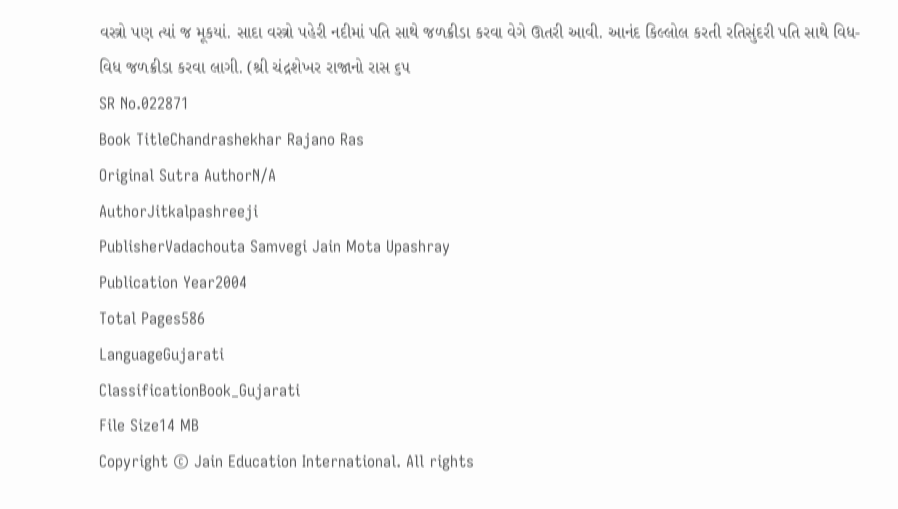વસ્ત્રો પણ ત્યાં જ મૂકયાં. સાદા વસ્ત્રો પહેરી નદીમાં પતિ સાથે જળક્રીડા કરવા વેગે ઊતરી આવી. આનંદ કિલ્લોલ કરતી રતિસુંદરી પતિ સાથે વિધ-વિધ જળક્રીડા કરવા લાગી. (શ્રી ચંદ્રશેખર રાજાનો રાસ ૬૫
SR No.022871
Book TitleChandrashekhar Rajano Ras
Original Sutra AuthorN/A
AuthorJitkalpashreeji
PublisherVadachouta Samvegi Jain Mota Upashray
Publication Year2004
Total Pages586
LanguageGujarati
ClassificationBook_Gujarati
File Size14 MB
Copyright © Jain Education International. All rights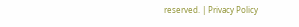reserved. | Privacy Policy